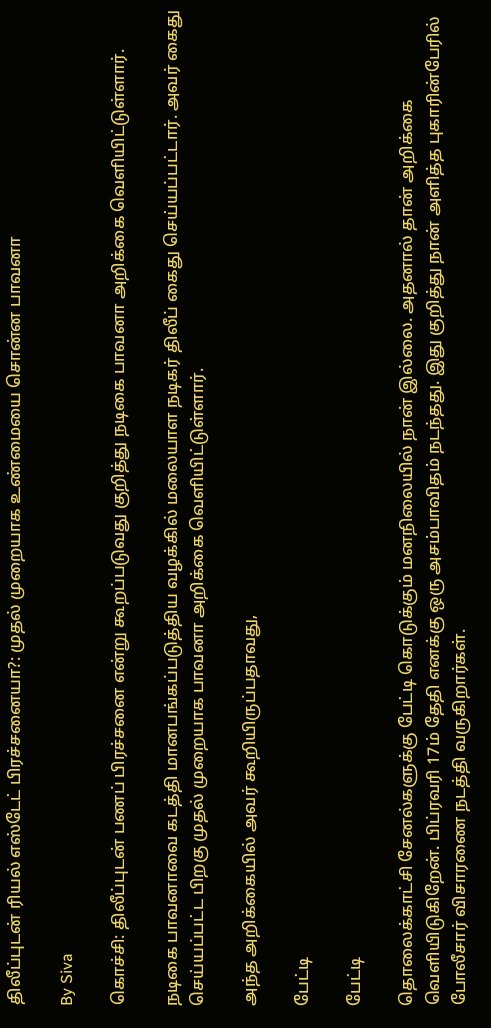திலீப்புடன் ரியல் எஸ்டேட் பிரச்சனையா?: முதல் முறையாக உண்மையை சொன்ன பாவனா

By Siva

கொச்சி: திலீப்புடன் பணப் பிரச்சனை என்று கூறப்படுவது குறித்து நடிகை பாவனா அறிக்கை வெளியிட்டுள்ளார்.

நடிகை பாவனாவை கடத்தி மானபங்கப்படுத்திய வழக்கில் மலையாள நடிகர் திலீப் கைது செய்யப்பட்டார். அவர் கைது செய்யப்பட்ட பிறகு முதல் முறையாக பாவனா அறிக்கை வெளியிட்டுள்ளார்.

அந்த அறிக்கையில் அவர் கூறியிருப்பதாவது,

பேட்டி

பேட்டி

தொலைக்காட்சி சேனல்களுக்கு பேட்டி கொடுக்கும் மனநிலையில் நான் இல்லை. அதனால் தான் அறிக்கை வெளியிடுகிறேன். பிப்ரவரி 17ம் தேதி எனக்கு ஒரு அசம்பாவிதம் நடந்தது. இது குறித்து நான் அளித்த புகாரின்பேரில் போலீசார் விசாரணை நடத்தி வருகிறார்கள்.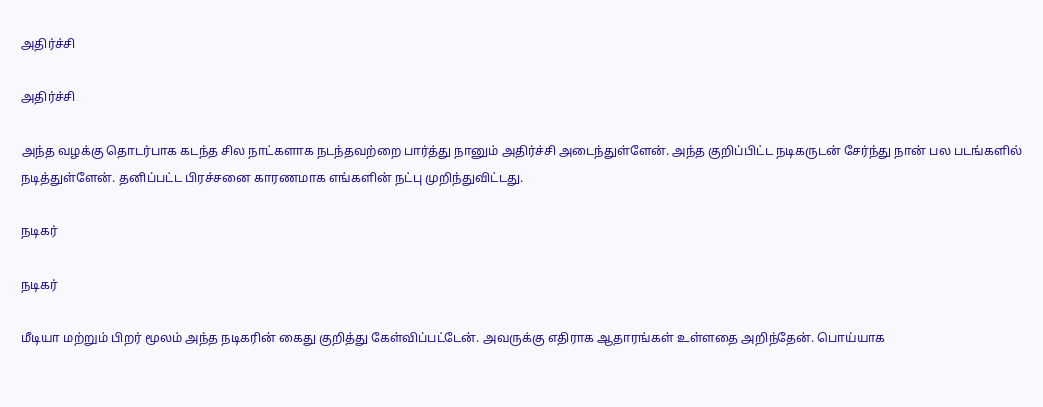அதிர்ச்சி

அதிர்ச்சி

அந்த வழக்கு தொடர்பாக கடந்த சில நாட்களாக நடந்தவற்றை பார்த்து நானும் அதிர்ச்சி அடைந்துள்ளேன். அந்த குறிப்பிட்ட நடிகருடன் சேர்ந்து நான் பல படங்களில் நடித்துள்ளேன். தனிப்பட்ட பிரச்சனை காரணமாக எங்களின் நட்பு முறிந்துவிட்டது.

நடிகர்

நடிகர்

மீடியா மற்றும் பிறர் மூலம் அந்த நடிகரின் கைது குறித்து கேள்விப்பட்டேன். அவருக்கு எதிராக ஆதாரங்கள் உள்ளதை அறிந்தேன். பொய்யாக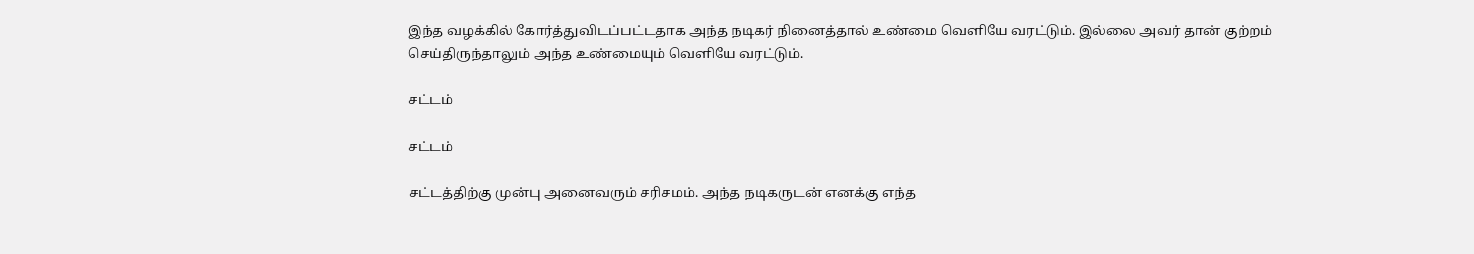இந்த வழக்கில் கோர்த்துவிடப்பட்டதாக அந்த நடிகர் நினைத்தால் உண்மை வெளியே வரட்டும். இல்லை அவர் தான் குற்றம் செய்திருந்தாலும் அந்த உண்மையும் வெளியே வரட்டும்.

சட்டம்

சட்டம்

சட்டத்திற்கு முன்பு அனைவரும் சரிசமம். அந்த நடிகருடன் எனக்கு எந்த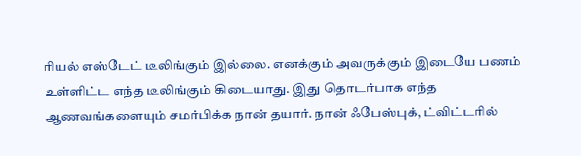ரியல் எஸ்டேட் டீலிங்கும் இல்லை. எனக்கும் அவருக்கும் இடையே பணம் உள்ளிட்ட எந்த டீலிங்கும் கிடையாது. இது தொடர்பாக எந்த ஆணவங்களையும் சமர்பிக்க நான் தயார். நான் ஃபேஸ்புக், ட்விட்டரில்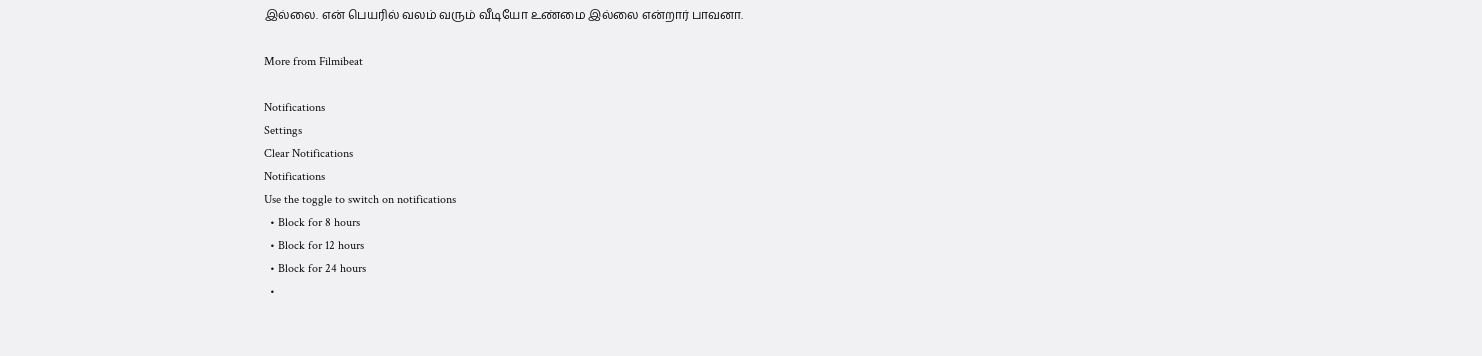இல்லை. என் பெயரில் வலம் வரும் வீடியோ உண்மை இல்லை என்றார் பாவனா.

More from Filmibeat

Notifications
Settings
Clear Notifications
Notifications
Use the toggle to switch on notifications
  • Block for 8 hours
  • Block for 12 hours
  • Block for 24 hours
  •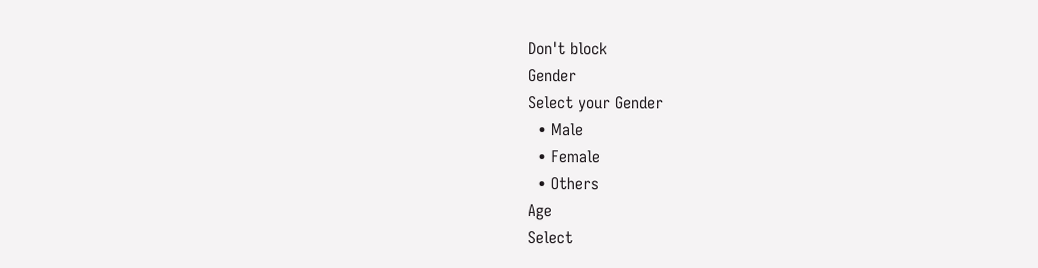Don't block
Gender
Select your Gender
  • Male
  • Female
  • Others
Age
Select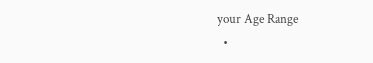your Age Range
  •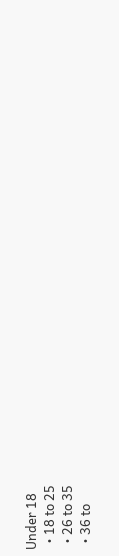Under 18
  • 18 to 25
  • 26 to 35
  • 36 to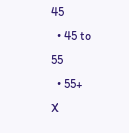45
  • 45 to 55
  • 55+
X